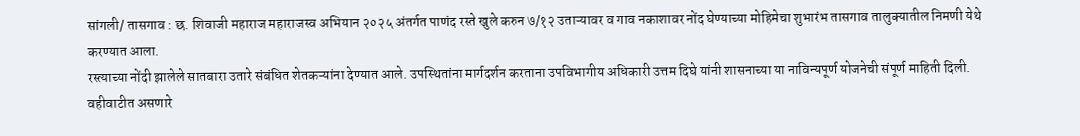सांगली/ तासगाव : छ. शिवाजी महाराज महाराजस्व अभियान २०२५ अंतर्गत पाणंद रस्ते खुले करुन ७/१२ उताऱ्यावर व गाव नकाशावर नोंद घेण्याच्या मोहिमेचा शुभारंभ तासगाव तालुक्यातील निमणी येथे करण्यात आला.
रस्त्याच्या नोंदी झालेले सातबारा उतारे संबंधित शेतकऱ्यांना देण्यात आले. उपस्थितांना मार्गदर्शन करताना उपविभागीय अधिकारी उत्तम दिघे यांनी शासनाच्या या नाविन्यपूर्ण योजनेची संपूर्ण माहिती दिली. वहीवाटीत असणारे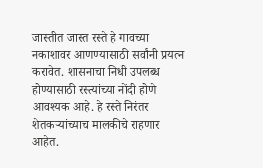जास्तीत जास्त रस्ते हे गावच्या नकाशावर आणण्यासाठी सर्वांनी प्रयत्न करावेत. शासनाचा निधी उपलब्ध होण्यासाठी रस्त्यांच्या नोंदी होणे आवश्यक आहे. हे रस्ते निरंतर शेतकऱ्यांच्याच मालकीचे राहणार आहेत.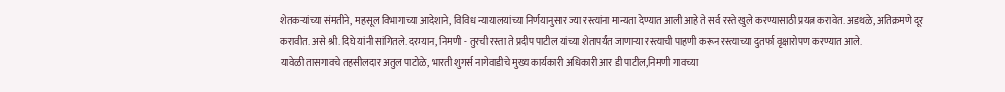शेतकऱ्यांच्या संमतीने, महसूल विभागाच्या आदेशाने, विविध न्यायालयांच्या निर्णयानुसार ज्या रस्त्यांना मान्यता देण्यात आली आहे ते सर्व रस्ते खुले करण्यासाठी प्रयत्न करावेत. अडथळे, अतिक्रमणे दूर करावीत. असे श्री. दिघे यांनी सांगितले. दरम्यान, निमणी - तुरची रस्ता ते प्रदीप पाटील यांच्या शेतापर्यंत जाणाऱ्या रस्त्याची पाहणी करून रस्त्याच्या दुतर्फा वृक्षारोपण करण्यात आले.
यावेळी तासगावचे तहसीलदार अतुल पाटोळे, भारती शुगर्स नागेवाडीचे मुख्य कार्यकारी अधिकारी आर डी पाटील,निमणी गावच्या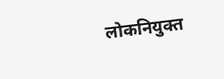लोकनियुक्त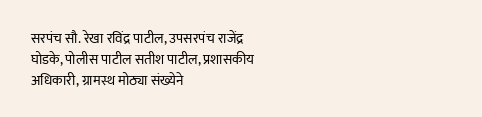सरपंच सौ. रेखा रविंद्र पाटील, उपसरपंच राजेंद्र घोडके, पोलीस पाटील सतीश पाटील, प्रशासकीय अधिकारी, ग्रामस्थ मोठ्या संख्येने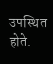उपस्थित होते.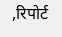,रिपोर्ट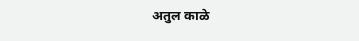अतुल काळे